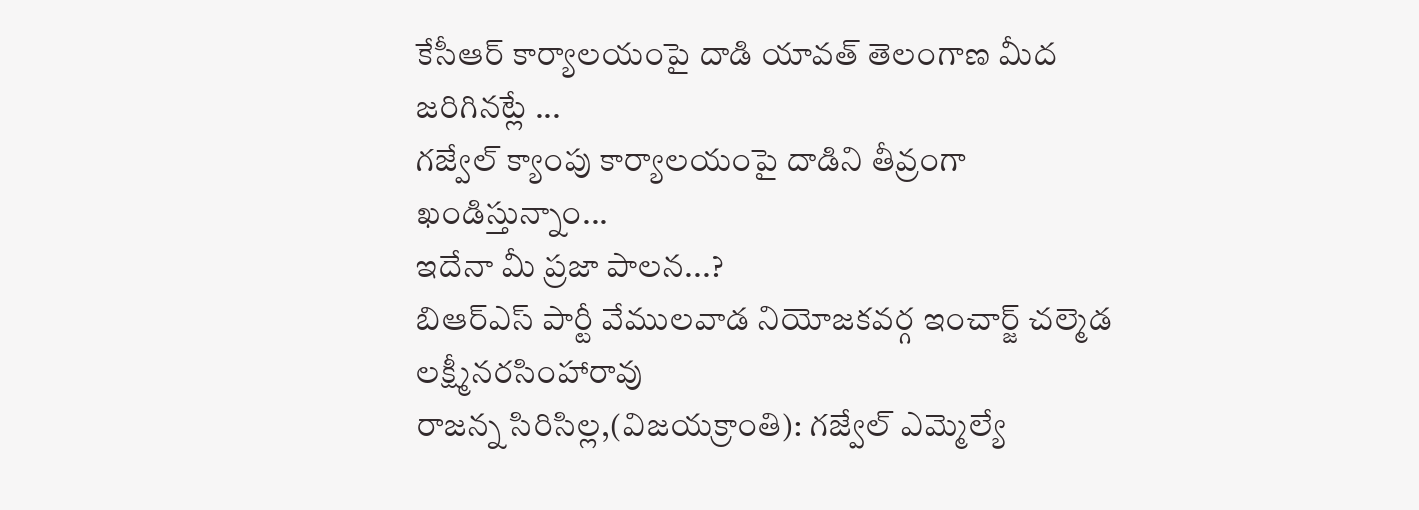కేసీఆర్ కార్యాలయంపై దాడి యావత్ తెలంగాణ మీద జరిగినట్లే ...
గజ్వేల్ క్యాంపు కార్యాలయంపై దాడిని తీవ్రంగా ఖండిస్తున్నాం...
ఇదేనా మీ ప్రజా పాలన...?
బిఆర్ఎస్ పార్టీ వేములవాడ నియోజకవర్గ ఇంచార్జ్ చల్మెడ లక్ష్మీనరసింహారావు
రాజన్న సిరిసిల్ల,(విజయక్రాంతి): గజ్వేల్ ఎమ్మెల్యే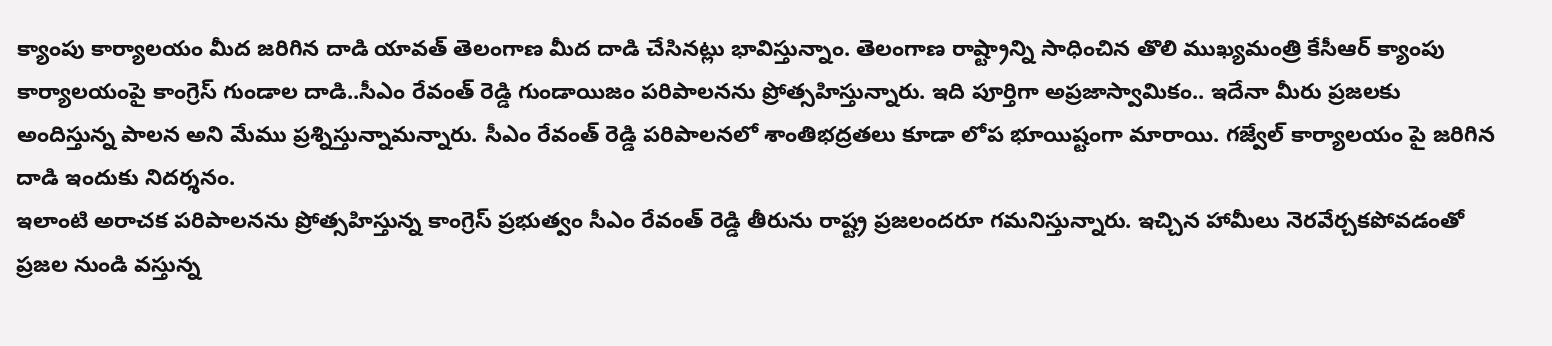క్యాంపు కార్యాలయం మీద జరిగిన దాడి యావత్ తెలంగాణ మీద దాడి చేసినట్లు భావిస్తున్నాం. తెలంగాణ రాష్ట్రాన్ని సాధించిన తొలి ముఖ్యమంత్రి కేసీఆర్ క్యాంపు కార్యాలయంపై కాంగ్రెస్ గుండాల దాడి..సీఎం రేవంత్ రెడ్డి గుండాయిజం పరిపాలనను ప్రోత్సహిస్తున్నారు. ఇది పూర్తిగా అప్రజాస్వామికం.. ఇదేనా మీరు ప్రజలకు అందిస్తున్న పాలన అని మేము ప్రశ్నిస్తున్నామన్నారు. సీఎం రేవంత్ రెడ్డి పరిపాలనలో శాంతిభద్రతలు కూడా లోప భూయిష్టంగా మారాయి. గజ్వేల్ కార్యాలయం పై జరిగిన దాడి ఇందుకు నిదర్శనం.
ఇలాంటి అరాచక పరిపాలనను ప్రోత్సహిస్తున్న కాంగ్రెస్ ప్రభుత్వం సీఎం రేవంత్ రెడ్డి తీరును రాష్ట్ర ప్రజలందరూ గమనిస్తున్నారు. ఇచ్చిన హామీలు నెరవేర్చకపోవడంతో ప్రజల నుండి వస్తున్న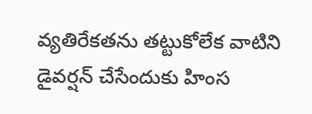వ్యతిరేకతను తట్టుకోలేక వాటిని డైవర్షన్ చేసేందుకు హింస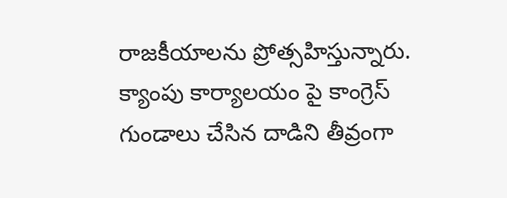రాజకీయాలను ప్రోత్సహిస్తున్నారు. క్యాంపు కార్యాలయం పై కాంగ్రెస్ గుండాలు చేసిన దాడిని తీవ్రంగా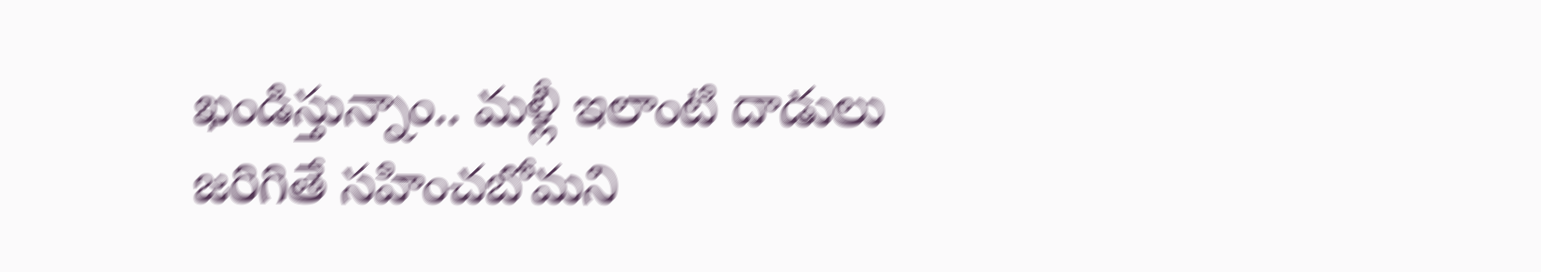ఖండిస్తున్నాం.. మళ్లీ ఇలాంటి దాడులు జరిగితే సహించబోమని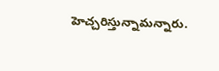హెచ్చరిస్తున్నామన్నారు.